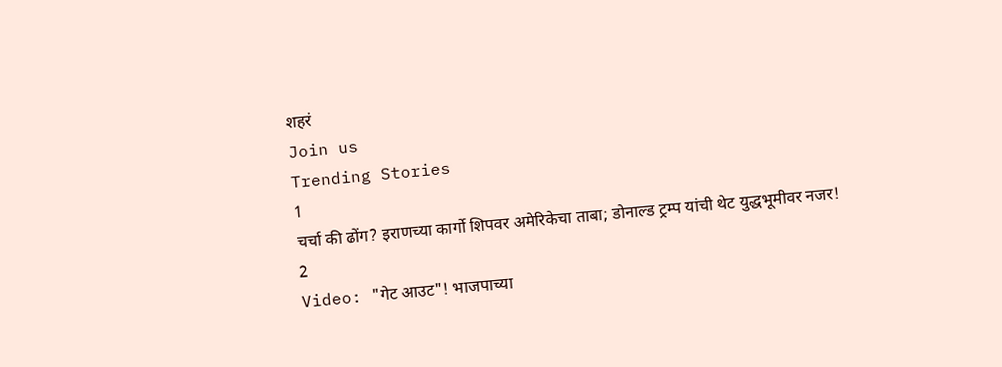शहरं
Join us
Trending Stories
1
चर्चा की ढोंग? इराणच्या कार्गो शिपवर अमेरिकेचा ताबा; डोनाल्ड ट्रम्प यांची थेट युद्धभूमीवर नजर!
2
Video: "गेट आउट"! भाजपाच्या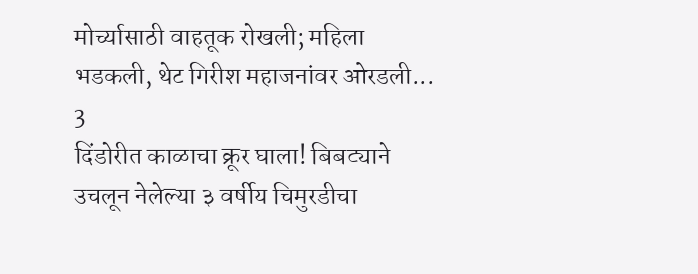मोर्च्यासाठी वाहतूक रोखली; महिला भडकली, थेट गिरीश महाजनांवर ओरडली...
3
दिंडोरीत काळाचा क्रूर घाला! बिबट्याने उचलून नेलेल्या ३ वर्षीय चिमुरडीचा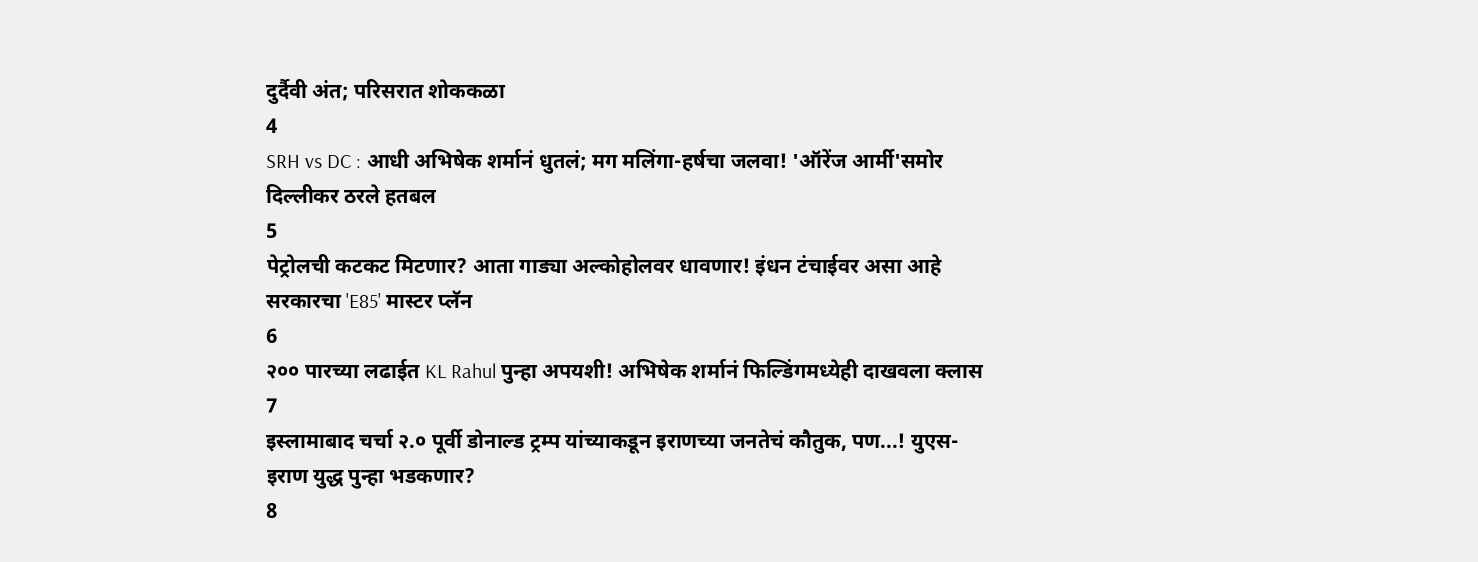दुर्दैवी अंत; परिसरात शोककळा
4
SRH vs DC : आधी अभिषेक शर्मानं धुतलं; मग मलिंगा-हर्षचा जलवा! 'ऑरेंज आर्मी'समोर दिल्लीकर ठरले हतबल
5
पेट्रोलची कटकट मिटणार? आता गाड्या अल्कोहोलवर धावणार! इंधन टंचाईवर असा आहे सरकारचा 'E85' मास्टर प्लॅन
6
२०० पारच्या लढाईत KL Rahul पुन्हा अपयशी! अभिषेक शर्मानं फिल्डिंगमध्येही दाखवला क्लास
7
इस्लामाबाद चर्चा २.० पूर्वी डोनाल्ड ट्रम्प यांच्याकडून इराणच्या जनतेचं कौतुक, पण...! युएस-इराण युद्ध पुन्हा भडकणार?
8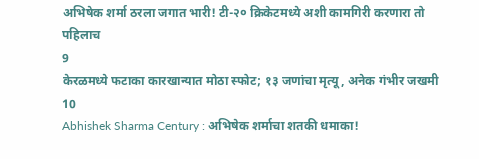अभिषेक शर्मा ठरला जगात भारी! टी-२० क्रिकेटमध्ये अशी कामगिरी करणारा तो पहिलाच
9
केरळमध्ये फटाका कारखान्यात मोठा स्फोट; १३ जणांचा मृत्यू, अनेक गंभीर जखमी
10
Abhishek Sharma Century : अभिषेक शर्माचा शतकी धमाका!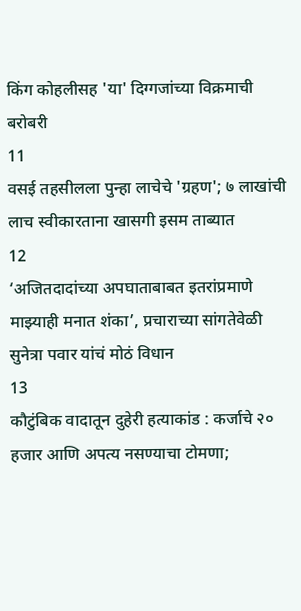किंग कोहलीसह 'या' दिग्गजांच्या विक्रमाची बरोबरी
11
वसई तहसीलला पुन्हा लाचेचे 'ग्रहण'; ७ लाखांची लाच स्वीकारताना खासगी इसम ताब्यात
12
‘अजितदादांच्या अपघाताबाबत इतरांप्रमाणे माझ्याही मनात शंका’, प्रचाराच्या सांगतेवेळी सुनेत्रा पवार यांचं मोठं विधान
13
कौटुंबिक वादातून दुहेरी हत्याकांड : कर्जाचे २० हजार आणि अपत्य नसण्याचा टोमणा;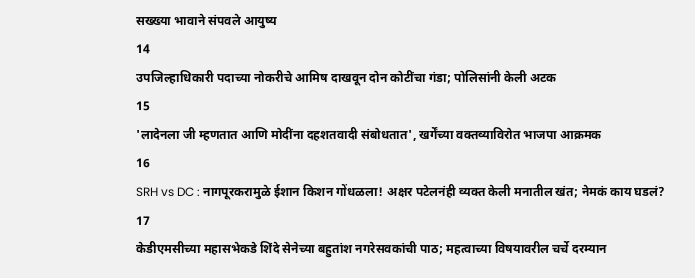सख्ख्या भावाने संपवले आयुष्य
14
उपजिल्हाधिकारी पदाच्या नोकरीचे आमिष दाखवून दोन कोटींचा गंडा; पोलिसांनी केली अटक
15
'लादेनला जी म्हणतात आणि मोदींना दहशतवादी संबोधतात', खर्गेंच्या वक्तव्याविरोत भाजपा आक्रमक
16
SRH vs DC : नागपूरकरामुळे ईशान किशन गोंधळला! अक्षर पटेलनंही व्यक्त केली मनातील खंत; नेमकं काय घडलं?
17
केडीएमसीच्या महासभेकडे शिंदे सेनेच्या बहुतांश नगरेसवकांची पाठ; महत्वाच्या विषयावरील चर्चे दरम्यान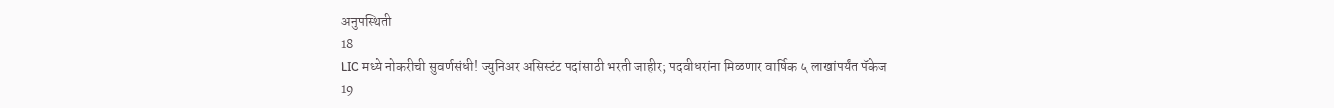अनुपस्थिती
18
LIC मध्ये नोकरीची सुवर्णसंधी! ज्युनिअर असिस्टंट पदांसाठी भरती जाहीर; पदवीधरांना मिळणार वार्षिक ५ लाखांपर्यंत पॅकेज
19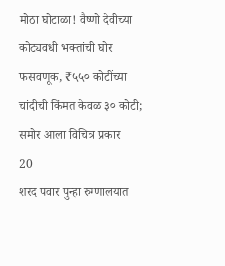मोठा घोटाळा! वैष्णो देवीच्या कोट्यवधी भक्तांची घोर फसवणूक, ₹५५० कोटींच्या चांदीची किंमत केवळ ३० कोटी; समोर आला विचित्र प्रकार
20
शरद पवार पुन्हा रुग्णालयात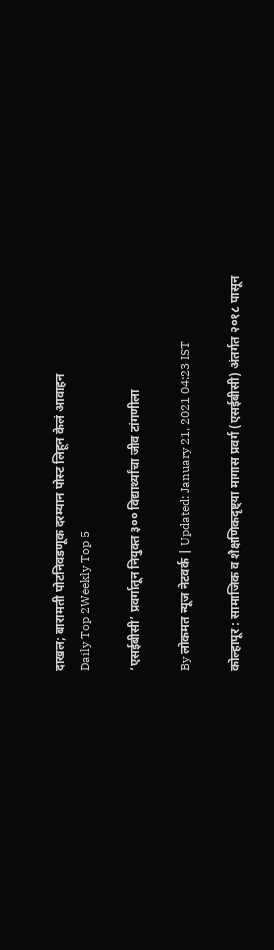दाखल; बारामती पोटनिवडणूक दरम्यान पोस्ट लिहून केलं आवाहन
Daily Top 2Weekly Top 5

‘एसईबीसी’ प्रवर्गातून नियुक्त ३०० विद्यार्थ्यांचा जीव टांगणीला

By लोकमत न्यूज नेटवर्क | Updated: January 21, 2021 04:23 IST

कोल्हापूर : सामाजिक व शैक्षणिकदृष्ट्या मागास प्रवर्ग (एसईबीसी) अंतर्गत २०१८ पासून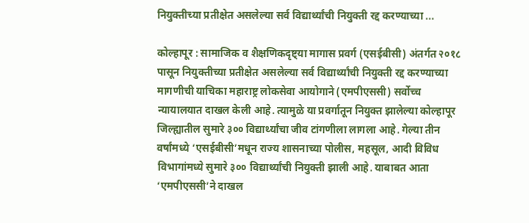नियुक्तीच्या प्रतीक्षेत असलेल्या सर्व विद्यार्थ्यांची नियुक्ती रद्द करण्याच्या ...

कोल्हापूर : सामाजिक व शैक्षणिकदृष्ट्या मागास प्रवर्ग (एसईबीसी) अंतर्गत २०१८ पासून नियुक्तीच्या प्रतीक्षेत असलेल्या सर्व विद्यार्थ्यांची नियुक्ती रद्द करण्याच्या मागणीची याचिका महाराष्ट्र लोकसेवा आयोगाने (एमपीएससी) सर्वोच्च न्यायालयात दाखल केली आहे. त्यामुळे या प्रवर्गातून नियुक्त झालेल्या कोल्हापूर जिल्ह्यातील सुमारे ३०० विद्यार्थ्यांचा जीव टांगणीला लागला आहे. गेल्या तीन वर्षांमध्ये ‘एसईबीसी’मधून राज्य शासनाच्या पोलीस, महसूल, आदी विविध विभागांमध्ये सुमारे ३०० विद्यार्थ्यांची नियुक्ती झाली आहे. याबाबत आता ‘एमपीएससी’ने दाखल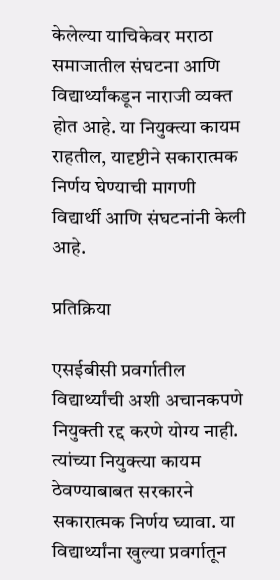केलेल्या याचिकेवर मराठा समाजातील संघटना आणि विद्यार्थ्यांकडून नाराजी व्यक्त होत आहे. या नियुक्त्या कायम राहतील, यादृष्टीने सकारात्मक निर्णय घेण्याची मागणी विद्यार्थी आणि संघटनांनी केली आहे.

प्रतिक्रिया

एसईबीसी प्रवर्गातील विद्यार्थ्यांची अशी अचानकपणे नियुक्ती रद्द करणे योग्य नाही. त्यांच्या नियुक्त्या कायम ठेवण्याबाबत सरकारने सकारात्मक निर्णय घ्यावा. या विद्यार्थ्यांना खुल्या प्रवर्गातून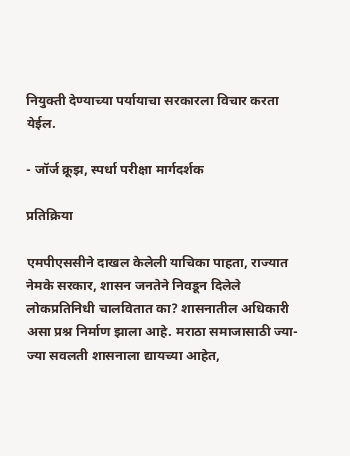नियुक्ती देण्याच्या पर्यायाचा सरकारला विचार करता येईल.

- जॉर्ज क्रूझ, स्पर्धा परीक्षा मार्गदर्शक

प्रतिक्रिया

एमपीएससीने दाखल केलेली याचिका पाहता, राज्यात नेमके सरकार, शासन जनतेने निवडून दिलेले लोकप्रतिनिधी चालवितात का? शासनातील अधिकारी असा प्रश्न निर्माण झाला आहे. मराठा समाजासाठी ज्या-ज्या सवलती शासनाला द्यायच्या आहेत,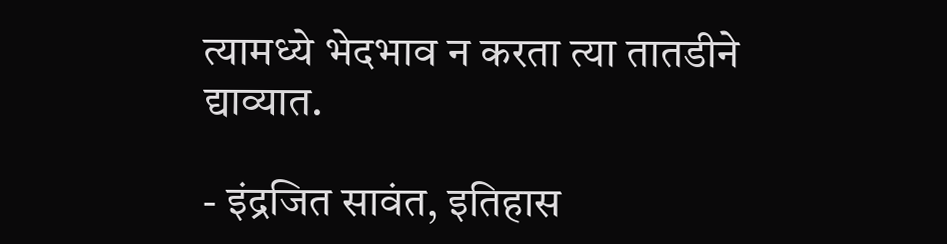त्यामध्ये भेदभाव न करता त्या तातडीने द्याव्यात.

- इंद्रजित सावंत, इतिहास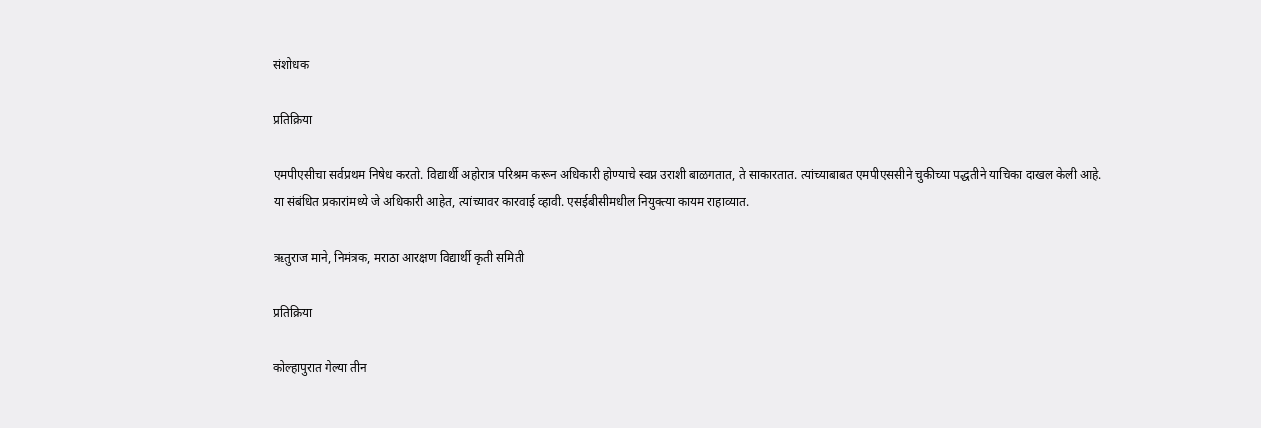संशोधक

प्रतिक्रिया

एमपीएसीचा सर्वप्रथम निषेध करतो. विद्यार्थी अहोरात्र परिश्रम करून अधिकारी होण्याचे स्वप्न उराशी बाळगतात, ते साकारतात. त्यांच्याबाबत एमपीएससीने चुकीच्या पद्धतीने याचिका दाखल केली आहे. या संबंधित प्रकारांमध्ये जे अधिकारी आहेत, त्यांच्यावर कारवाई व्हावी. एसईबीसीमधील नियुक्त्या कायम राहाव्यात.

ऋतुराज माने, निमंत्रक, मराठा आरक्षण विद्यार्थी कृती समिती

प्रतिक्रिया

कोल्हापुरात गेल्या तीन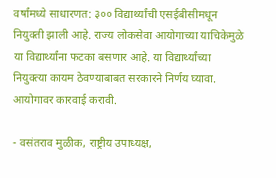वर्षांमध्ये साधारणत: ३०० विद्यार्थ्यांची एसईबीसीमधून नियुक्ती झाली आहे. राज्य लोकसेवा आयोगाच्या याचिकेमुळे या विद्यार्थ्यांना फटका बसणार आहे. या विद्यार्थ्यांच्या नियुक्त्या कायम ठेवण्याबाबत सरकारने निर्णय घ्यावा. आयोगावर कारवाई करावी.

- वसंतराव मुळीक, राष्ट्रीय उपाध्यक्ष,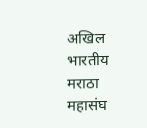अखिल भारतीय मराठा महासंघ